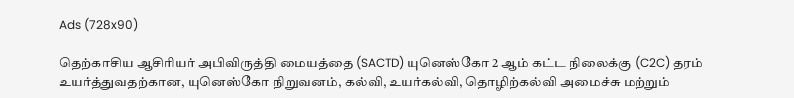Ads (728x90)

தெற்காசிய ஆசிரியர் அபிவிருத்தி மையத்தை (SACTD) யுனெஸ்கோ 2 ஆம் கட்ட நிலைக்கு (C2C) தரம் உயர்த்துவதற்கான, யுனெஸ்கோ நிறுவனம், கல்வி, உயர்கல்வி, தொழிற்கல்வி அமைச்சு மற்றும்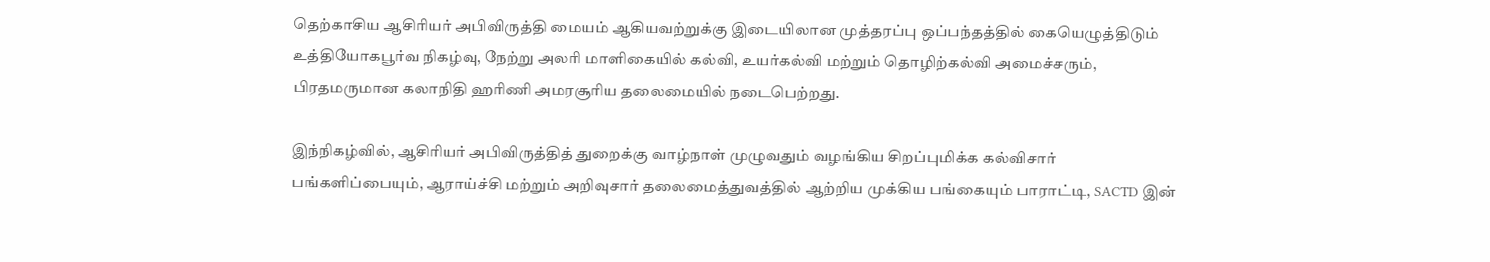தெற்காசிய ஆசிரியர் அபிவிருத்தி மையம் ஆகியவற்றுக்கு இடையிலான முத்தரப்பு ஒப்பந்தத்தில் கையெழுத்திடும் உத்தியோகபூர்வ நிகழ்வு, நேற்று அலரி மாளிகையில் கல்வி, உயர்கல்வி மற்றும் தொழிற்கல்வி அமைச்சரும், பிரதமருமான கலாநிதி ஹரிணி அமரசூரிய தலைமையில் நடைபெற்றது.

இந்நிகழ்வில், ஆசிரியர் அபிவிருத்தித் துறைக்கு வாழ்நாள் முழுவதும் வழங்கிய சிறப்புமிக்க கல்விசார் பங்களிப்பையும், ஆராய்ச்சி மற்றும் அறிவுசார் தலைமைத்துவத்தில் ஆற்றிய முக்கிய பங்கையும் பாராட்டி, SACTD இன்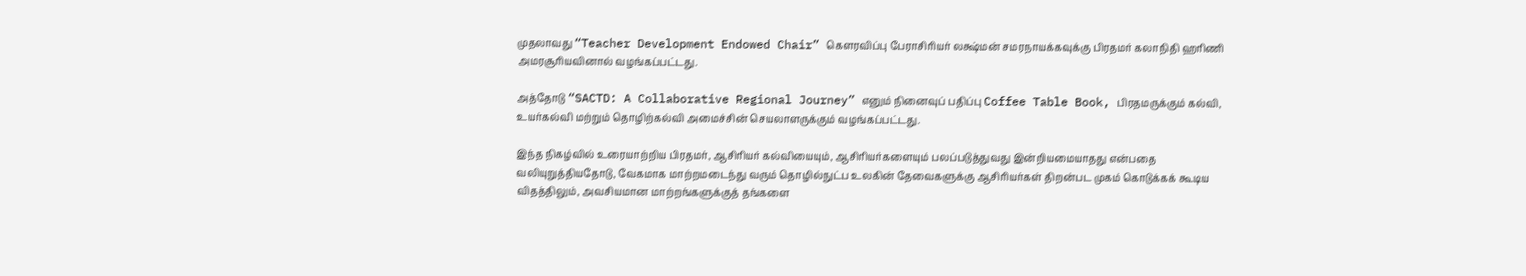முதலாவது “Teacher Development Endowed Chair” கௌரவிப்பு பேராசிரியர் லக்ஷ்மன் சமரநாயக்கவுக்கு பிரதமர் கலாநிதி ஹரிணி அமரசூரியவினால் வழங்கப்பட்டது.

அத்தோடு “SACTD: A Collaborative Regional Journey” எனும் நினைவுப் பதிப்பு Coffee Table Book, பிரதமருக்கும் கல்வி, உயர்கல்வி மற்றும் தொழிற்கல்வி அமைச்சின் செயலாளருக்கும் வழங்கப்பட்டது.

இந்த நிகழ்வில் உரையாற்றிய பிரதமர், ஆசிரியர் கல்வியையும், ஆசிரியர்களையும் பலப்படுத்துவது இன்றியமையாதது என்பதை வலியுறுத்தியதோடு, வேகமாக மாற்றமடைந்து வரும் தொழில்நுட்ப உலகின் தேவைகளுக்கு ஆசிரியர்கள் திறன்பட முகம் கொடுக்கக் கூடிய விதத்திலும், அவசியமான மாற்றங்களுக்குத் தங்களை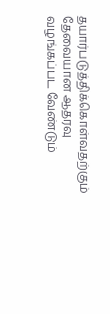தயார்படுத்திக்கொள்வதற்கும் தேவையான ஆதரவு வழங்கப்பட வேண்டும்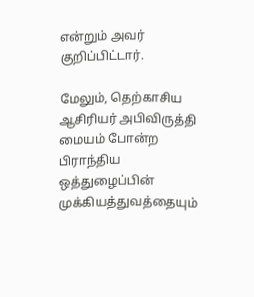என்றும் அவர் குறிப்பிட்டார்.

மேலும், தெற்காசிய ஆசிரியர் அபிவிருத்தி மையம் போன்ற பிராந்திய ஒத்துழைப்பின் முக்கியத்துவத்தையும்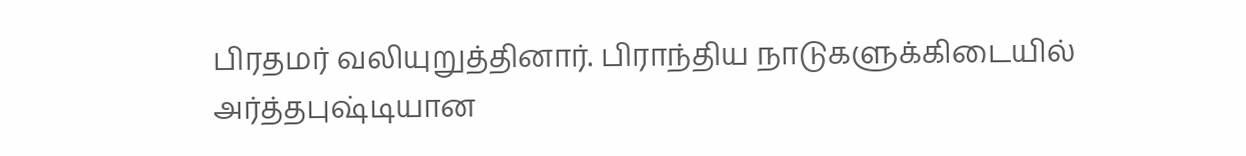பிரதமர் வலியுறுத்தினார். பிராந்திய நாடுகளுக்கிடையில் அர்த்தபுஷ்டியான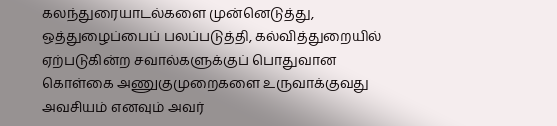கலந்துரையாடல்களை முன்னெடுத்து, ஒத்துழைப்பைப் பலப்படுத்தி, கல்வித்துறையில் ஏற்படுகின்ற சவால்களுக்குப் பொதுவான கொள்கை அணுகுமுறைகளை உருவாக்குவது அவசியம் எனவும் அவர்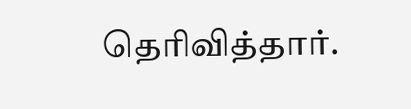தெரிவித்தார்.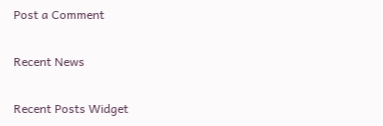Post a Comment

Recent News

Recent Posts Widget